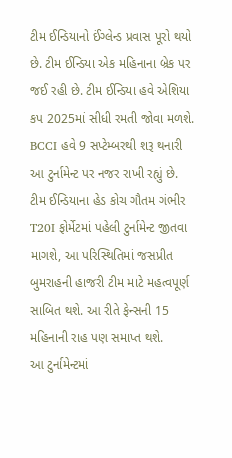ટીમ ઈન્ડિયાનો ઈંગ્લેન્ડ પ્રવાસ પૂરો થયો છે. ટીમ ઈન્ડિયા એક મહિનાના બ્રેક પર જઈ રહી છે. ટીમ ઈન્ડિયા હવે એશિયા કપ 2025માં સીધી રમતી જોવા મળશે. BCCI હવે 9 સપ્ટેમ્બરથી શરૂ થનારી આ ટુર્નામેન્ટ પર નજર રાખી રહ્યું છે.
ટીમ ઈન્ડિયાના હેડ કોચ ગૌતમ ગંભીર T20I ફોર્મેટમાં પહેલી ટુર્નામેન્ટ જીતવા માગશે, આ પરિસ્થિતિમાં જસપ્રીત બુમરાહની હાજરી ટીમ માટે મહત્વપૂર્ણ સાબિત થશે. આ રીતે ફેન્સની 15 મહિનાની રાહ પણ સમાપ્ત થશે.
આ ટુર્નામેન્ટમાં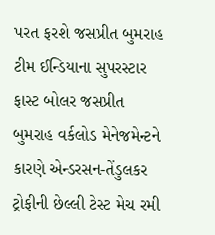પરત ફરશે જસપ્રીત બુમરાહ
ટીમ ઈન્ડિયાના સુપરસ્ટાર ફાસ્ટ બોલર જસપ્રીત બુમરાહ વર્કલોડ મેનેજમેન્ટને કારણે એન્ડરસન-તેંડુલકર ટ્રોફીની છેલ્લી ટેસ્ટ મેચ રમી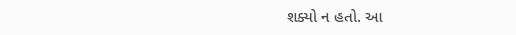શક્યો ન હતો. આ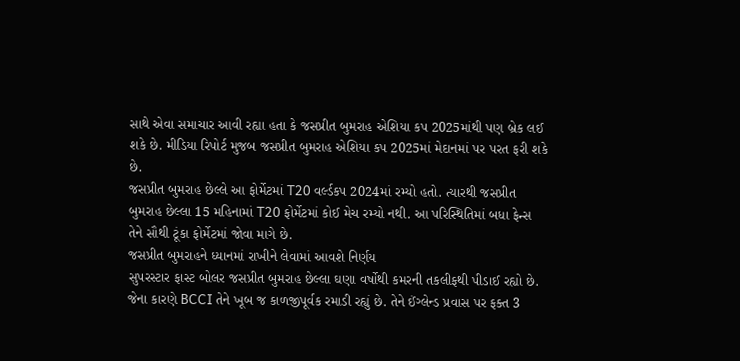સાથે એવા સમાચાર આવી રહ્યા હતા કે જસપ્રીત બુમરાહ એશિયા કપ 2025માંથી પણ બ્રેક લઈ શકે છે. મીડિયા રિપોર્ટ મુજબ જસપ્રીત બુમરાહ એશિયા કપ 2025માં મેદાનમાં પર પરત ફરી શકે છે.
જસપ્રીત બુમરાહ છેલ્લે આ ફોર્મેટમાં T20 વર્લ્ડકપ 2024માં રમ્યો હતો. ત્યારથી જસપ્રીત બુમરાહ છેલ્લા 15 મહિનામાં T20 ફોર્મેટમાં કોઈ મેચ રમ્યો નથી. આ પરિસ્થિતિમાં બધા ફેન્સ તેને સૌથી ટૂંકા ફોર્મેટમાં જોવા માગે છે.
જસપ્રીત બુમરાહને ધ્યાનમાં રાખીને લેવામાં આવશે નિર્ણય
સુપરસ્ટાર ફાસ્ટ બોલર જસપ્રીત બુમરાહ છેલ્લા ઘણા વર્ષોથી કમરની તકલીફથી પીડાઈ રહ્યો છે. જેના કારણે BCCI તેને ખૂબ જ કાળજીપૂર્વક રમાડી રહ્યું છે. તેને ઈંગ્લેન્ડ પ્રવાસ પર ફક્ત 3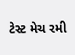ટેસ્ટ મેચ રમી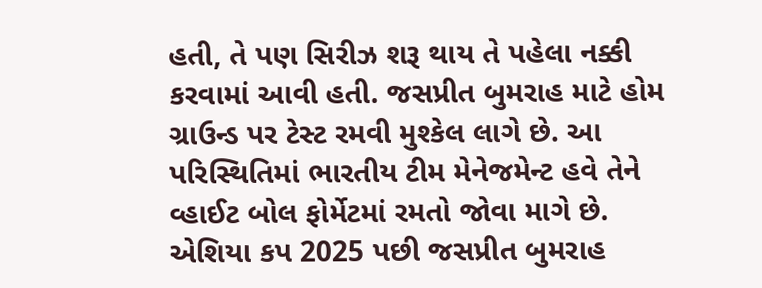હતી, તે પણ સિરીઝ શરૂ થાય તે પહેલા નક્કી કરવામાં આવી હતી. જસપ્રીત બુમરાહ માટે હોમ ગ્રાઉન્ડ પર ટેસ્ટ રમવી મુશ્કેલ લાગે છે. આ પરિસ્થિતિમાં ભારતીય ટીમ મેનેજમેન્ટ હવે તેને વ્હાઈટ બોલ ફોર્મેટમાં રમતો જોવા માગે છે. એશિયા કપ 2025 પછી જસપ્રીત બુમરાહ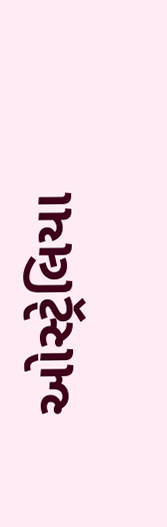ઓસ્ટ્રેલિયા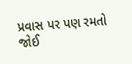પ્રવાસ પર પણ રમતો જોઈ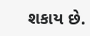શકાય છે.